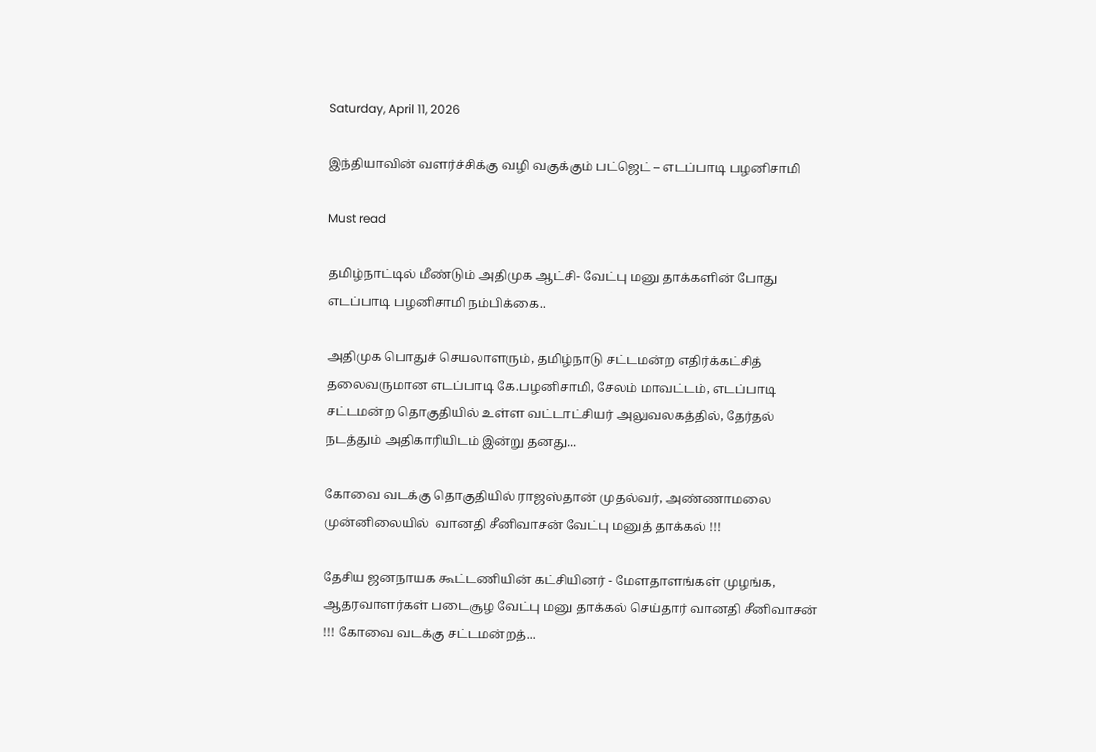Saturday, April 11, 2026

இந்தியாவின் வளர்ச்சிக்கு வழி வகுக்கும் பட்ஜெட் – எடப்பாடி பழனிசாமி

Must read

தமிழ்நாட்டில் மீண்டும் அதிமுக ஆட்சி- வேட்பு மனு தாக்களின் போது எடப்பாடி பழனிசாமி நம்பிக்கை..

அதிமுக பொதுச் செயலாளரும், தமிழ்நாடு சட்டமன்ற எதிர்க்கட்சித் தலைவருமான எடப்பாடி கே.பழனிசாமி, சேலம் மாவட்டம், எடப்பாடி சட்டமன்ற தொகுதியில் உள்ள வட்டாட்சியர் அலுவலகத்தில், தேர்தல் நடத்தும் அதிகாரியிடம் இன்று தனது...

கோவை வடக்கு தொகுதியில் ராஜஸ்தான் முதல்வர், அண்ணாமலை முன்னிலையில்  வானதி சீனிவாசன் வேட்பு மனுத் தாக்கல் !!!

தேசிய ஜனநாயக கூட்டணியின் கட்சியினர் - மேளதாளங்கள் முழங்க, ஆதரவாளர்கள் படைசூழ வேட்பு மனு தாக்கல் செய்தார் வானதி சீனிவாசன் !!! கோவை வடக்கு சட்டமன்றத்...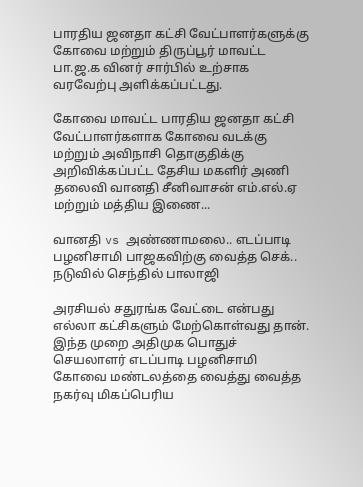பாரதிய ஜனதா கட்சி வேட்பாளர்களுக்கு கோவை மற்றும் திருப்பூர் மாவட்ட பா.ஜ.க வினர் சார்பில் உற்சாக வரவேற்பு அளிக்கப்பட்டது.

கோவை மாவட்ட பாரதிய ஜனதா கட்சி வேட்பாளர்களாக கோவை வடக்கு மற்றும் அவிநாசி தொகுதிக்கு அறிவிக்கப்பட்ட தேசிய மகளிர் அணி தலைவி வானதி சீனிவாசன் எம்.எல்.ஏ மற்றும் மத்திய இணை...

வானதி vs அண்ணாமலை.. எடப்பாடி பழனிசாமி பாஜகவிற்கு வைத்த செக்.. நடுவில் செந்தில் பாலாஜி

அரசியல் சதுரங்க வேட்டை என்பது எல்லா கட்சிகளும் மேற்கொள்வது தான். இந்த முறை அதிமுக பொதுச் செயலாளர் எடப்பாடி பழனிசாமி கோவை மண்டலத்தை வைத்து வைத்த நகர்வு மிகப்பெரிய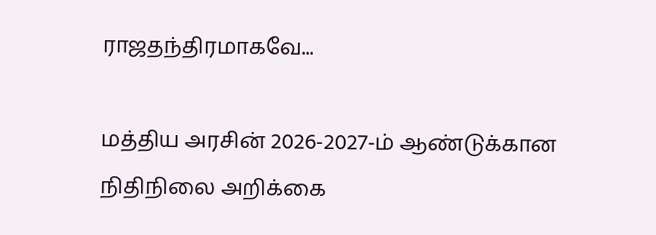ராஜதந்திரமாகவே...

மத்திய அரசின் 2026-2027-ம் ஆண்டுக்கான நிதிநிலை அறிக்கை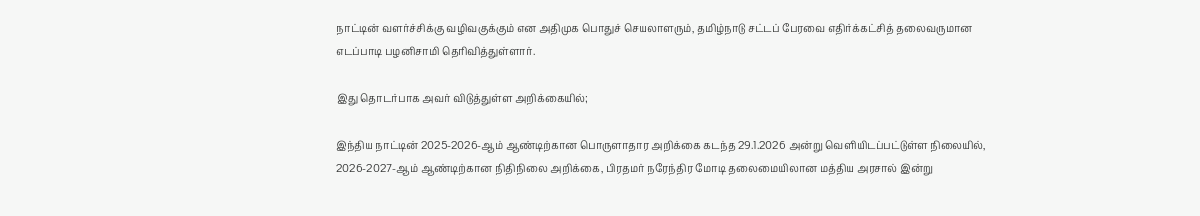நாட்டின் வளர்ச்சிக்கு வழிவகுக்கும் என அதிமுக பொதுச் செயலாளரும், தமிழ்நாடு சட்டப் பேரவை எதிர்க்கட்சித் தலைவருமான எடப்பாடி பழனிசாமி தெரிவித்துள்ளார்.

இது தொடர்பாக அவர் விடுத்துள்ள அறிக்கையில்;

இந்திய நாட்டின் 2025-2026-ஆம் ஆண்டிற்கான பொருளாதார அறிக்கை கடந்த 29.1.2026 அன்று வெளியிடப்பட்டுள்ள நிலையில், 2026-2027-ஆம் ஆண்டிற்கான நிதிநிலை அறிக்கை, பிரதமர் நரேந்திர மோடி தலைமையிலான மத்திய அரசால் இன்று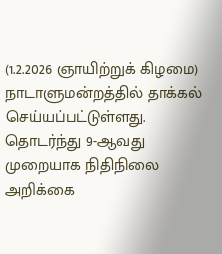(1.2.2026 ஞாயிற்றுக் கிழமை) நாடாளுமன்றத்தில் தாக்கல் செய்யப்பட்டுள்ளது. தொடர்ந்து 9-ஆவது முறையாக நிதிநிலை அறிக்கை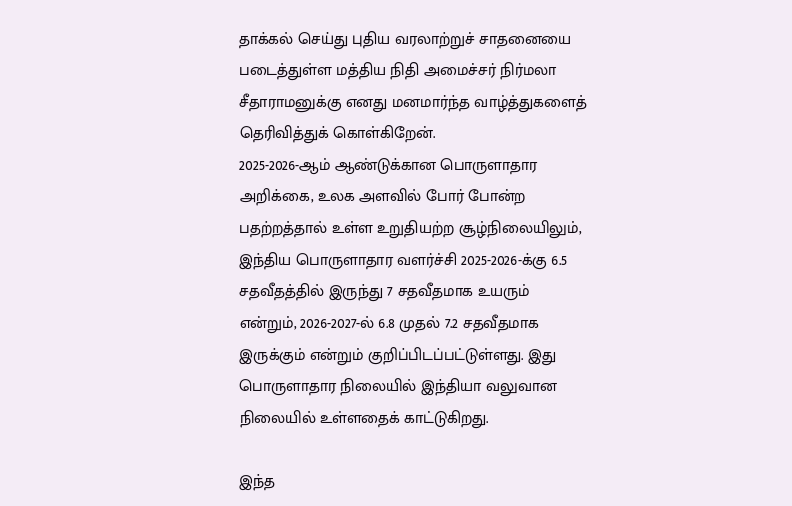தாக்கல் செய்து புதிய வரலாற்றுச் சாதனையை படைத்துள்ள மத்திய நிதி அமைச்சர் நிர்மலா சீதாராமனுக்கு எனது மனமார்ந்த வாழ்த்துகளைத் தெரிவித்துக் கொள்கிறேன்.
2025-2026-ஆம் ஆண்டுக்கான பொருளாதார அறிக்கை, உலக அளவில் போர் போன்ற பதற்றத்தால் உள்ள உறுதியற்ற சூழ்நிலையிலும், இந்திய பொருளாதார வளர்ச்சி 2025-2026-க்கு 6.5 சதவீதத்தில் இருந்து 7 சதவீதமாக உயரும் என்றும், 2026-2027-ல் 6.8 முதல் 7.2 சதவீதமாக இருக்கும் என்றும் குறிப்பிடப்பட்டுள்ளது. இது பொருளாதார நிலையில் இந்தியா வலுவான நிலையில் உள்ளதைக் காட்டுகிறது.

இந்த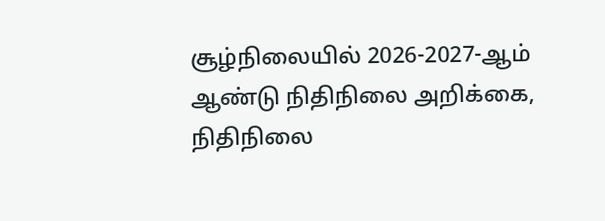சூழ்நிலையில் 2026-2027-ஆம் ஆண்டு நிதிநிலை அறிக்கை, நிதிநிலை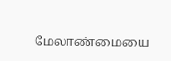மேலாண்மையை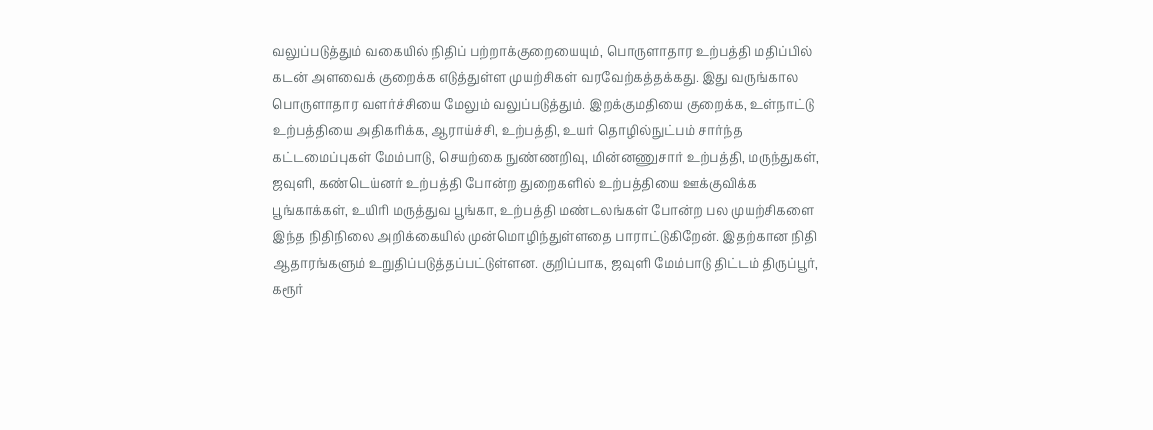வலுப்படுத்தும் வகையில் நிதிப் பற்றாக்குறையையும், பொருளாதார உற்பத்தி மதிப்பில் கடன் அளவைக் குறைக்க எடுத்துள்ள முயற்சிகள் வரவேற்கத்தக்கது. இது வருங்கால பொருளாதார வளர்ச்சியை மேலும் வலுப்படுத்தும். இறக்குமதியை குறைக்க, உள்நாட்டு உற்பத்தியை அதிகரிக்க, ஆராய்ச்சி, உற்பத்தி, உயர் தொழில்நுட்பம் சார்ந்த கட்டமைப்புகள் மேம்பாடு, செயற்கை நுண்ணறிவு, மின்னணுசார் உற்பத்தி, மருந்துகள், ஜவுளி, கண்டெய்னர் உற்பத்தி போன்ற துறைகளில் உற்பத்தியை ஊக்குவிக்க பூங்காக்கள், உயிரி மருத்துவ பூங்கா, உற்பத்தி மண்டலங்கள் போன்ற பல முயற்சிகளை இந்த நிதிநிலை அறிக்கையில் முன்மொழிந்துள்ளதை பாராட்டுகிறேன். இதற்கான நிதி ஆதாரங்களும் உறுதிப்படுத்தப்பட்டுள்ளன. குறிப்பாக, ஜவுளி மேம்பாடு திட்டம் திருப்பூர், கரூர்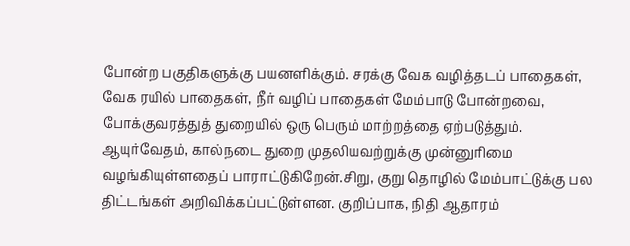போன்ற பகுதிகளுக்கு பயனளிக்கும். சரக்கு வேக வழித்தடப் பாதைகள், வேக ரயில் பாதைகள், நீர் வழிப் பாதைகள் மேம்பாடு போன்றவை, போக்குவரத்துத் துறையில் ஒரு பெரும் மாற்றத்தை ஏற்படுத்தும். ஆயுர்வேதம், கால்நடை துறை முதலியவற்றுக்கு முன்னுரிமை வழங்கியுள்ளதைப் பாராட்டுகிறேன்.சிறு, குறு தொழில் மேம்பாட்டுக்கு பல திட்டங்கள் அறிவிக்கப்பட்டுள்ளன. குறிப்பாக, நிதி ஆதாரம்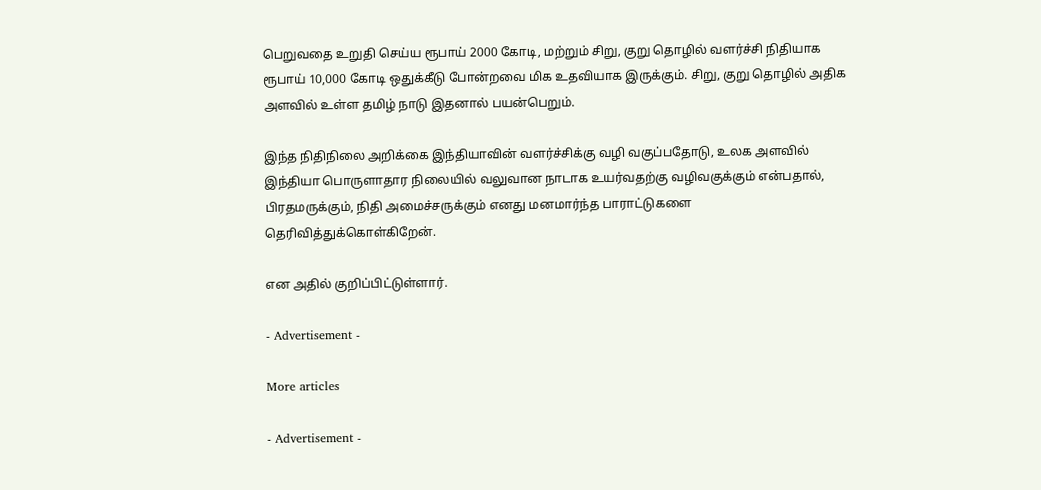பெறுவதை உறுதி செய்ய ரூபாய் 2000 கோடி, மற்றும் சிறு, குறு தொழில் வளர்ச்சி நிதியாக ரூபாய் 10,000 கோடி ஒதுக்கீடு போன்றவை மிக உதவியாக இருக்கும். சிறு, குறு தொழில் அதிக அளவில் உள்ள தமிழ் நாடு இதனால் பயன்பெறும்.

இந்த நிதிநிலை அறிக்கை இந்தியாவின் வளர்ச்சிக்கு வழி வகுப்பதோடு, உலக அளவில் இந்தியா பொருளாதார நிலையில் வலுவான நாடாக உயர்வதற்கு வழிவகுக்கும் என்பதால், பிரதமருக்கும், நிதி அமைச்சருக்கும் எனது மனமார்ந்த பாராட்டுகளை தெரிவித்துக்கொள்கிறேன்.

என அதில் குறிப்பிட்டுள்ளார்.

- Advertisement -

More articles

- Advertisement -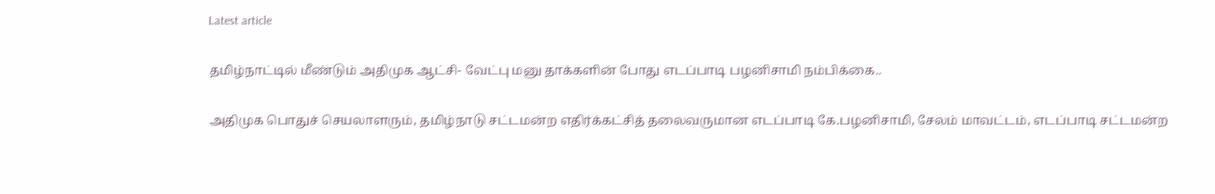Latest article

தமிழ்நாட்டில் மீண்டும் அதிமுக ஆட்சி- வேட்பு மனு தாக்களின் போது எடப்பாடி பழனிசாமி நம்பிக்கை..

அதிமுக பொதுச் செயலாளரும், தமிழ்நாடு சட்டமன்ற எதிர்க்கட்சித் தலைவருமான எடப்பாடி கே.பழனிசாமி, சேலம் மாவட்டம், எடப்பாடி சட்டமன்ற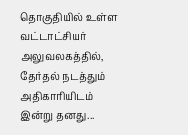தொகுதியில் உள்ள வட்டாட்சியர் அலுவலகத்தில், தேர்தல் நடத்தும் அதிகாரியிடம் இன்று தனது...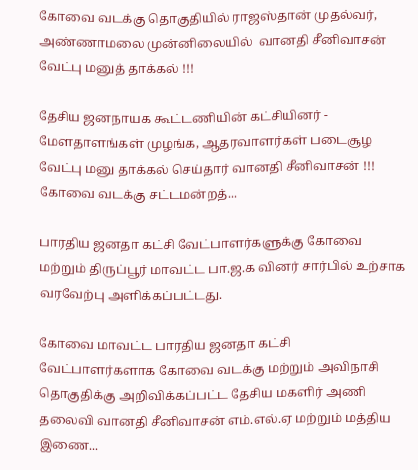கோவை வடக்கு தொகுதியில் ராஜஸ்தான் முதல்வர், அண்ணாமலை முன்னிலையில்  வானதி சீனிவாசன் வேட்பு மனுத் தாக்கல் !!!

தேசிய ஜனநாயக கூட்டணியின் கட்சியினர் - மேளதாளங்கள் முழங்க, ஆதரவாளர்கள் படைசூழ வேட்பு மனு தாக்கல் செய்தார் வானதி சீனிவாசன் !!! கோவை வடக்கு சட்டமன்றத்...

பாரதிய ஜனதா கட்சி வேட்பாளர்களுக்கு கோவை மற்றும் திருப்பூர் மாவட்ட பா.ஜ.க வினர் சார்பில் உற்சாக வரவேற்பு அளிக்கப்பட்டது.

கோவை மாவட்ட பாரதிய ஜனதா கட்சி வேட்பாளர்களாக கோவை வடக்கு மற்றும் அவிநாசி தொகுதிக்கு அறிவிக்கப்பட்ட தேசிய மகளிர் அணி தலைவி வானதி சீனிவாசன் எம்.எல்.ஏ மற்றும் மத்திய இணை...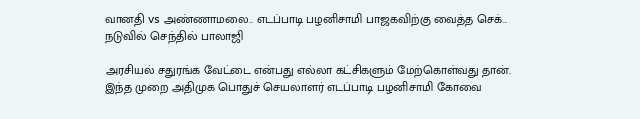வானதி vs அண்ணாமலை.. எடப்பாடி பழனிசாமி பாஜகவிற்கு வைத்த செக்.. நடுவில் செந்தில் பாலாஜி

அரசியல் சதுரங்க வேட்டை என்பது எல்லா கட்சிகளும் மேற்கொள்வது தான். இந்த முறை அதிமுக பொதுச் செயலாளர் எடப்பாடி பழனிசாமி கோவை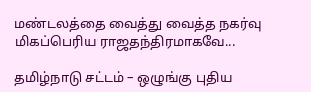மண்டலத்தை வைத்து வைத்த நகர்வு மிகப்பெரிய ராஜதந்திரமாகவே...

தமிழ்நாடு சட்டம் – ஒழுங்கு புதிய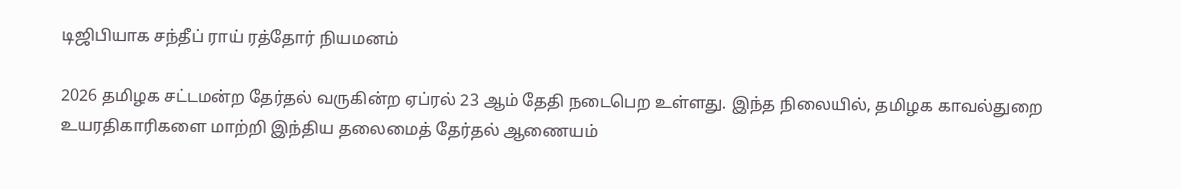டிஜிபியாக சந்தீப் ராய் ரத்தோர் நியமனம்

2026 தமிழக சட்டமன்ற தேர்தல் வருகின்ற ஏப்ரல் 23 ஆம் தேதி நடைபெற உள்ளது. இந்த நிலையில், தமிழக காவல்துறை உயரதிகாரிகளை மாற்றி இந்திய தலைமைத் தேர்தல் ஆணையம்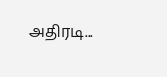அதிரடி...